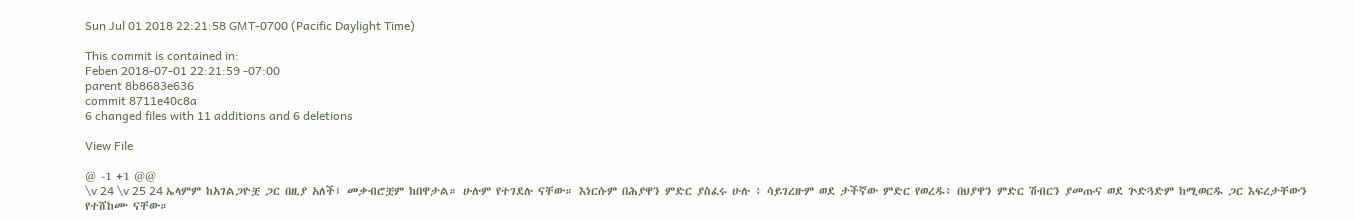Sun Jul 01 2018 22:21:58 GMT-0700 (Pacific Daylight Time)

This commit is contained in:
Feben 2018-07-01 22:21:59 -07:00
parent 8b8683e636
commit 8711e40c8a
6 changed files with 11 additions and 6 deletions

View File

@ -1 +1 @@
\v 24 \v 25 24 ኤላምም ከአገልጋዮቿ ጋር በዚያ አለች፤ መቃብሮቿም ከበዋታል። ሁሉም የተገደሉ ናቸው። እነርሱም በሕያዋን ምድር ያስፈሩ ሁሉ ፥ ሳይገረዙም ወደ ታችኛው ምድር የወረዱ፥ በህያዋን ምድር ሽብርን ያመጡና ወደ ጕድጓድም ከሚወርዱ ጋር እፍረታቸውን የተሸከሙ ናቸው።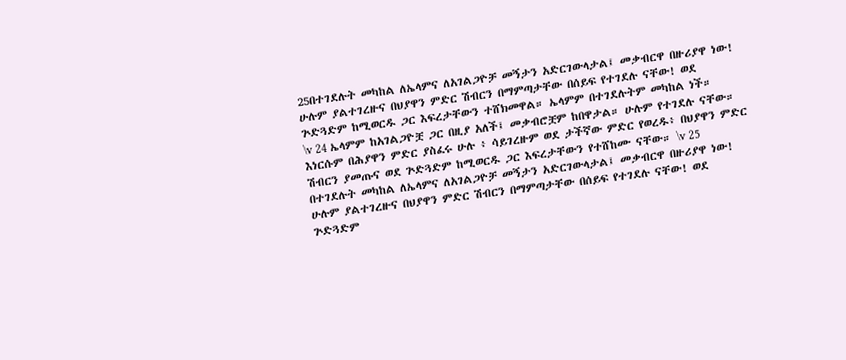25በተገደሉት መካከል ለኤላምና ለአገልጋዮቻ መኝታን አድርገውላታል፤ መቃብርዋ በዙሪያዋ ነው! ሁሉም ያልተገረዙና በህያዋን ምድር ሽብርን በማምጣታቸው በሰይፍ የተገደሉ ናቸው! ወደ ጕድጓድም ከሚወርዱ ጋር እፍረታቸውን ተሸክመዋል። ኤላምም በተገደሉትም መካከል ነች።
\v 24 ኤላምም ከአገልጋዮቿ ጋር በዚያ አለች፤ መቃብሮቿም ከበዋታል። ሁሉም የተገደሉ ናቸው። እነርሱም በሕያዋን ምድር ያስፈሩ ሁሉ ፥ ሳይገረዙም ወደ ታችኛው ምድር የወረዱ፥ በህያዋን ምድር ሽብርን ያመጡና ወደ ጕድጓድም ከሚወርዱ ጋር እፍረታቸውን የተሸከሙ ናቸው። \v 25 በተገደሉት መካከል ለኤላምና ለአገልጋዮቻ መኝታን አድርገውላታል፤ መቃብርዋ በዙሪያዋ ነው! ሁሉም ያልተገረዙና በህያዋን ምድር ሽብርን በማምጣታቸው በሰይፍ የተገደሉ ናቸው! ወደ ጕድጓድም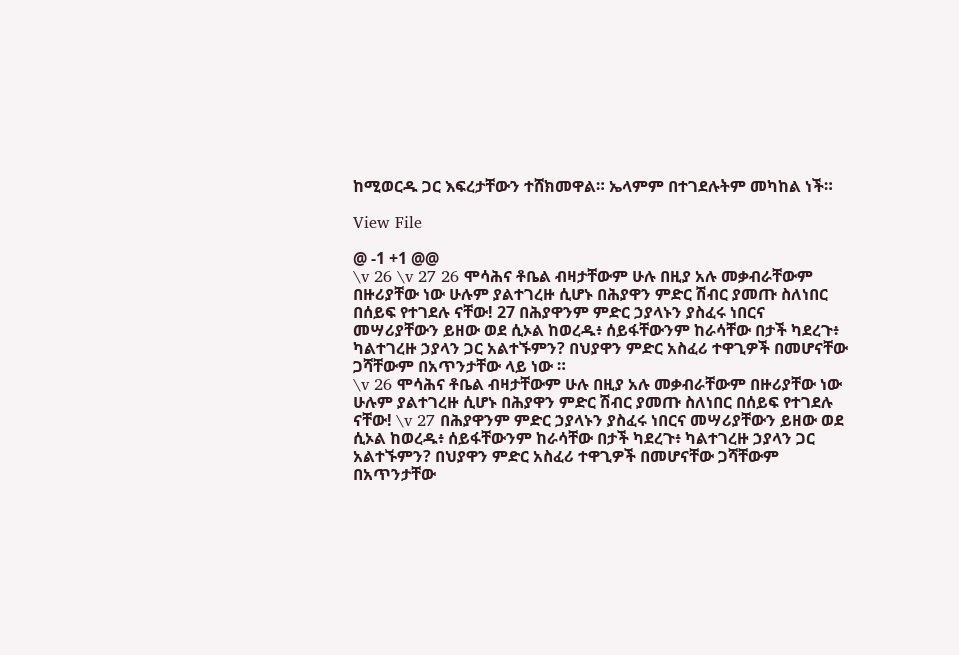ከሚወርዱ ጋር እፍረታቸውን ተሸክመዋል። ኤላምም በተገደሉትም መካከል ነች።

View File

@ -1 +1 @@
\v 26 \v 27 26 ሞሳሕና ቶቤል ብዛታቸውም ሁሉ በዚያ አሉ መቃብራቸውም በዙሪያቸው ነው ሁሉም ያልተገረዙ ሲሆኑ በሕያዋን ምድር ሽብር ያመጡ ስለነበር በሰይፍ የተገደሉ ናቸው! 27 በሕያዋንም ምድር ኃያላኑን ያስፈሩ ነበርና መሣሪያቸውን ይዘው ወደ ሲኦል ከወረዱ፥ ሰይፋቸውንም ከራሳቸው በታች ካደረጉ፥ ካልተገረዙ ኃያላን ጋር አልተኙምን? በህያዋን ምድር አስፈሪ ተዋጊዎች በመሆናቸው ጋሻቸውም በአጥንታቸው ላይ ነው ።
\v 26 ሞሳሕና ቶቤል ብዛታቸውም ሁሉ በዚያ አሉ መቃብራቸውም በዙሪያቸው ነው ሁሉም ያልተገረዙ ሲሆኑ በሕያዋን ምድር ሽብር ያመጡ ስለነበር በሰይፍ የተገደሉ ናቸው! \v 27 በሕያዋንም ምድር ኃያላኑን ያስፈሩ ነበርና መሣሪያቸውን ይዘው ወደ ሲኦል ከወረዱ፥ ሰይፋቸውንም ከራሳቸው በታች ካደረጉ፥ ካልተገረዙ ኃያላን ጋር አልተኙምን? በህያዋን ምድር አስፈሪ ተዋጊዎች በመሆናቸው ጋሻቸውም በአጥንታቸው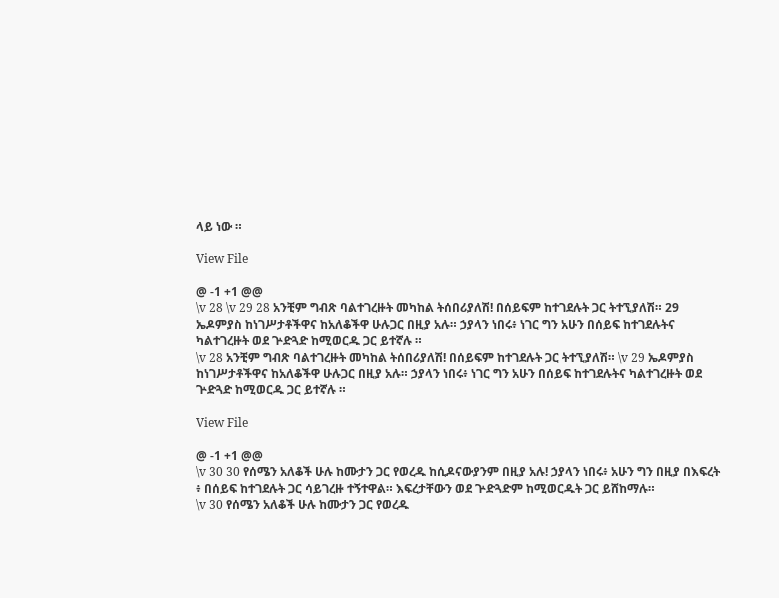ላይ ነው ።

View File

@ -1 +1 @@
\v 28 \v 29 28 አንቺም ግብጽ ባልተገረዙት መካከል ትሰበሪያለሽ! በሰይፍም ከተገደሉት ጋር ትተኚያለሽ። 29 ኤዶምያስ ከነገሥታቶችዋና ከአለቆችዋ ሁሉጋር በዚያ አሉ። ኃያላን ነበሩ፥ ነገር ግን አሁን በሰይፍ ከተገደሉትና ካልተገረዙት ወደ ጕድጓድ ከሚወርዱ ጋር ይተኛሉ ።
\v 28 አንቺም ግብጽ ባልተገረዙት መካከል ትሰበሪያለሽ! በሰይፍም ከተገደሉት ጋር ትተኚያለሽ። \v 29 ኤዶምያስ ከነገሥታቶችዋና ከአለቆችዋ ሁሉጋር በዚያ አሉ። ኃያላን ነበሩ፥ ነገር ግን አሁን በሰይፍ ከተገደሉትና ካልተገረዙት ወደ ጕድጓድ ከሚወርዱ ጋር ይተኛሉ ።

View File

@ -1 +1 @@
\v 30 30 የሰሜን አለቆች ሁሉ ከሙታን ጋር የወረዱ ከሲዶናውያንም በዚያ አሉ! ኃያላን ነበሩ፥ አሁን ግን በዚያ በእፍረት ፥ በሰይፍ ከተገደሉት ጋር ሳይገረዙ ተኝተዋል። እፍረታቸውን ወደ ጕድጓድም ከሚወርዱት ጋር ይሸከማሉ።
\v 30 የሰሜን አለቆች ሁሉ ከሙታን ጋር የወረዱ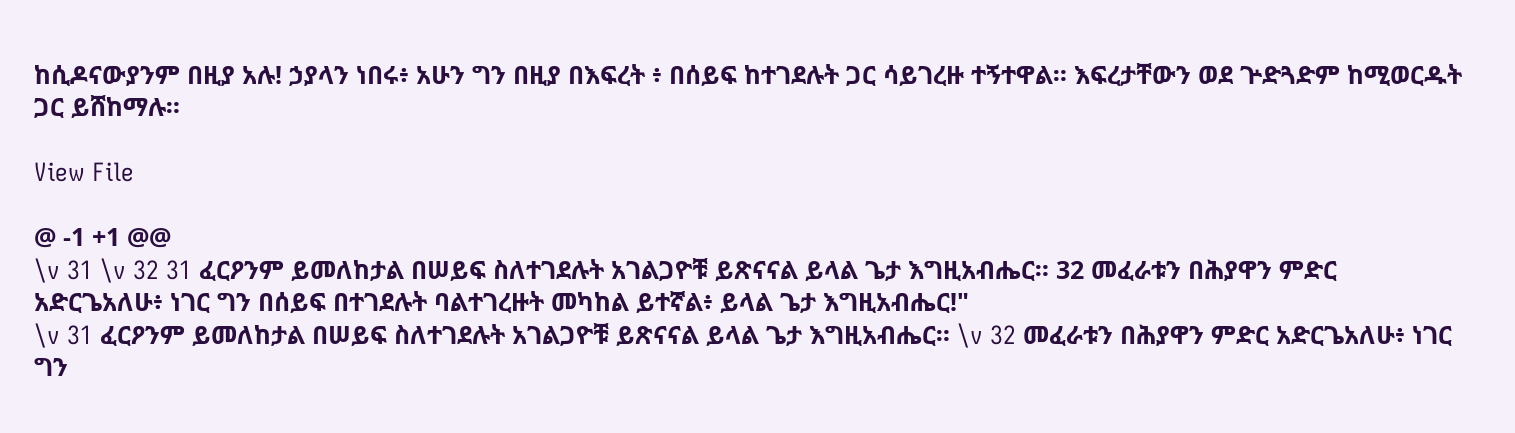ከሲዶናውያንም በዚያ አሉ! ኃያላን ነበሩ፥ አሁን ግን በዚያ በእፍረት ፥ በሰይፍ ከተገደሉት ጋር ሳይገረዙ ተኝተዋል። እፍረታቸውን ወደ ጕድጓድም ከሚወርዱት ጋር ይሸከማሉ።

View File

@ -1 +1 @@
\v 31 \v 32 31 ፈርዖንም ይመለከታል በሠይፍ ስለተገደሉት አገልጋዮቹ ይጽናናል ይላል ጌታ እግዚአብሔር። 32 መፈራቱን በሕያዋን ምድር አድርጌአለሁ፥ ነገር ግን በሰይፍ በተገደሉት ባልተገረዙት መካከል ይተኛል፥ ይላል ጌታ እግዚአብሔር!"
\v 31 ፈርዖንም ይመለከታል በሠይፍ ስለተገደሉት አገልጋዮቹ ይጽናናል ይላል ጌታ እግዚአብሔር። \v 32 መፈራቱን በሕያዋን ምድር አድርጌአለሁ፥ ነገር ግን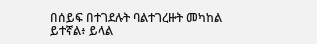በሰይፍ በተገደሉት ባልተገረዙት መካከል ይተኛል፥ ይላል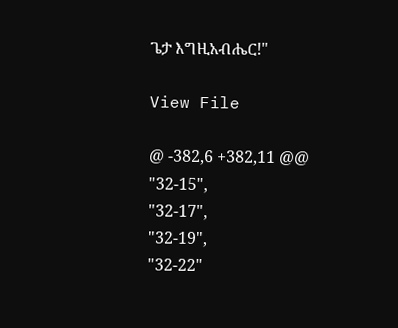ጌታ እግዚአብሔር!"

View File

@ -382,6 +382,11 @@
"32-15",
"32-17",
"32-19",
"32-22"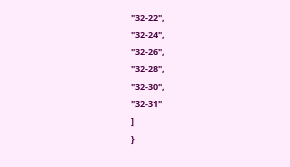"32-22",
"32-24",
"32-26",
"32-28",
"32-30",
"32-31"
]
}